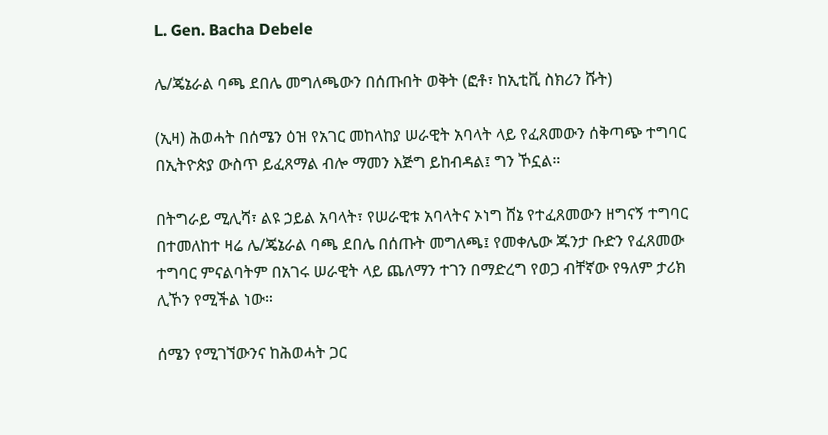L. Gen. Bacha Debele

ሌ/ጄኔራል ባጫ ደበሌ መግለጫውን በሰጡበት ወቅት (ፎቶ፣ ከኢቲቪ ስክሪን ሹት)

(ኢዛ) ሕወሓት በሰሜን ዕዝ የአገር መከላከያ ሠራዊት አባላት ላይ የፈጸመውን ሰቅጣጭ ተግባር በኢትዮጵያ ውስጥ ይፈጸማል ብሎ ማመን እጅግ ይከብዳል፤ ግን ኾኗል።

በትግራይ ሚሊሻ፣ ልዩ ኃይል አባላት፣ የሠራዊቱ አባላትና ኦነግ ሸኔ የተፈጸመውን ዘግናኝ ተግባር በተመለከተ ዛሬ ሌ/ጄኔራል ባጫ ደበሌ በሰጡት መግለጫ፤ የመቀሌው ጁንታ ቡድን የፈጸመው ተግባር ምናልባትም በአገሩ ሠራዊት ላይ ጨለማን ተገን በማድረግ የወጋ ብቸኛው የዓለም ታሪክ ሊኾን የሚችል ነው።

ሰሜን የሚገኘውንና ከሕወሓት ጋር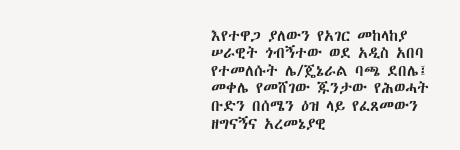እየተዋጋ ያለውን የአገር መከላከያ ሠራዊት ጎብኝተው ወደ አዲስ አበባ የተመለሱት ሌ/ጄኔራል ባጫ ደበሌ፤ መቀሌ የመሸገው ጁንታው የሕወሓት ቡድን በሰሜን ዕዝ ላይ የፈጸመውን ዘግናኝና አረመኔያዊ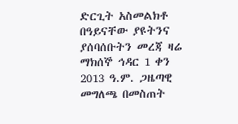ድርጊት አስመልክቶ በዓይናቸው ያዩትንና ያሰባሰቡትን መረጃ ዛሬ ማክሰኞ ኅዳር 1 ቀን 2013 ዓ.ም. ጋዜጣዊ መግለጫ በመስጠት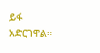ይፋ አድርገዋል።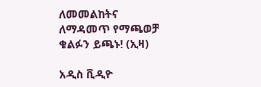ለመመልከትና ለማዳመጥ የማጫወቻ ቁልፉን ይጫኑ! (ኢዛ)

አዲስ ቪዲዮ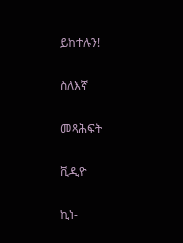ይከተሉን!

ስለእኛ

መጻሕፍት

ቪዲዮ

ኪነ-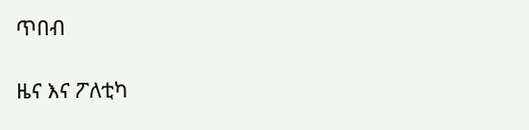ጥበብ

ዜና እና ፖለቲካ